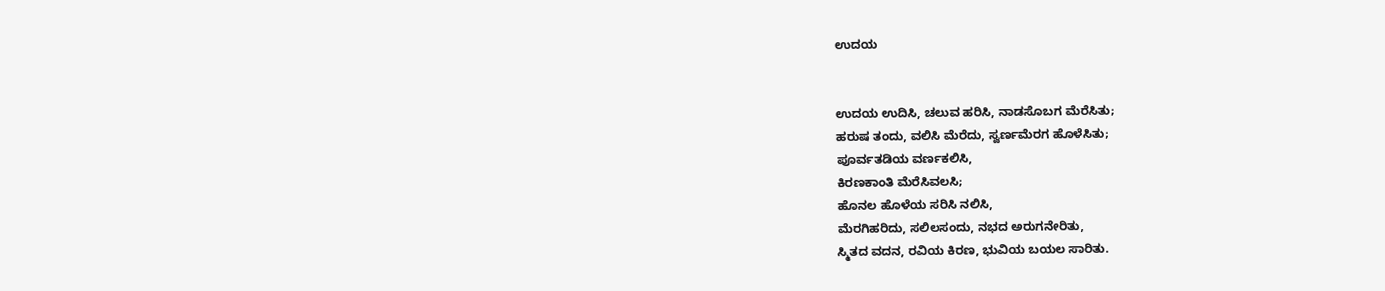ಉದಯ


ಉದಯ ಉದಿಸಿ, ಚಲುವ ಹರಿಸಿ, ನಾಡಸೊಬಗ ಮೆರೆಸಿತು;
ಹರುಷ ತಂದು, ವಲಿಸಿ ಮೆರೆದು, ಸ್ವರ್ಣಮೆರಗ ಹೊಳೆಸಿತು;
ಪೂರ್ವತಡಿಯ ವರ್ಣಕಲಿಸಿ,
ಕಿರಣಕಾಂತಿ ಮೆರೆಸಿವಲಸಿ;
ಹೊನಲ ಹೊಳೆಯ ಸರಿಸಿ ನಲಿಸಿ,
ಮೆರಗಿಹರಿದು, ಸಲಿಲಸಂದು, ನಭದ ಅರುಗನೇರಿತು,
ಸ್ಮಿತದ ವದನ, ರವಿಯ ಕಿರಣ, ಭುವಿಯ ಬಯಲ ಸಾರಿತು.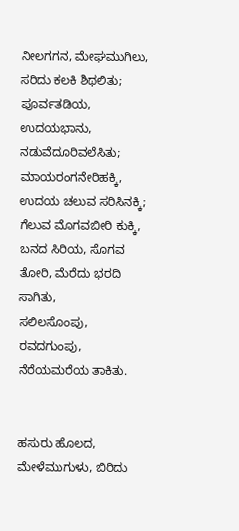ನೀಲಗಗನ, ಮೇಘಮುಗಿಲು, ಸರಿದು ಕಲಕಿ ಶಿಥಲಿತು;
ಪೂರ್ವತಡಿಯ, ಉದಯಭಾನು, ನಡುವೆದೂರಿವಲೆಸಿತು;
ಮಾಯರಂಗನೇರಿಹಕ್ಕಿ,
ಉದಯ ಚಲುವ ಸರಿಸಿನಕ್ಕಿ;
ಗೆಲುವ ಮೊಗವಬೀರಿ ಕುಕ್ಕಿ,
ಬನದ ಸಿರಿಯ, ಸೊಗವ ತೋರಿ, ಮೆರೆದು ಭರದಿ ಸಾಗಿತು,
ಸಲಿಲಸೊಂಪು, ರವದಗುಂಪು, ನೆರೆಯಮರೆಯ ತಾಕಿತು.


ಹಸುರು ಹೊಲದ, ಮೇಳೆಮುಗುಳು, ಬಿರಿದು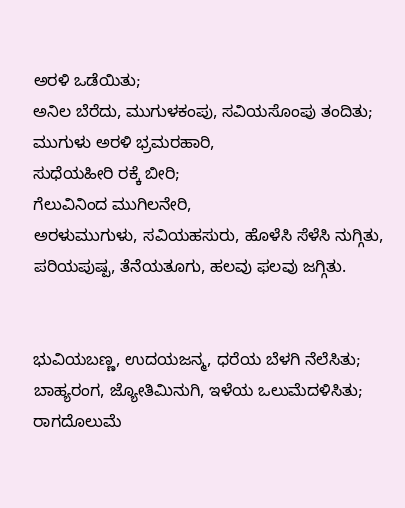ಅರಳಿ ಒಡೆಯಿತು;
ಅನಿಲ ಬೆರೆದು, ಮುಗುಳಕಂಪು, ಸವಿಯಸೊಂಪು ತಂದಿತು;
ಮುಗುಳು ಅರಳಿ ಭ್ರಮರಹಾರಿ,
ಸುಧೆಯಹೀರಿ ರಕ್ಕೆ ಬೀರಿ;
ಗೆಲುವಿನಿಂದ ಮುಗಿಲನೇರಿ,
ಅರಳುಮುಗುಳು, ಸವಿಯಹಸುರು, ಹೊಳೆಸಿ ಸೆಳೆಸಿ ನುಗ್ಗಿತು,
ಪರಿಯಪುಷ್ಪ, ತೆನೆಯತೂಗು, ಹಲವು ಫಲವು ಜಗ್ಗಿತು.


ಭುವಿಯಬಣ್ಣ, ಉದಯಜನ್ಮ, ಧರೆಯ ಬೆಳಗಿ ನೆಲೆಸಿತು;
ಬಾಹ್ಯರಂಗ, ಜ್ಯೋತಿಮಿನುಗಿ, ಇಳೆಯ ಒಲುಮೆದಳಿಸಿತು;
ರಾಗದೊಲುಮೆ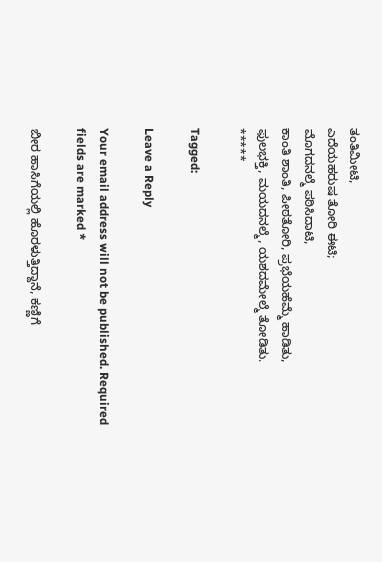ತಂತಿಮೀಟಿ,
ಎದೆಯಹರುಷ ತೋರಿ ಈಟಿ;
ಮೊಗದನಲ್ಮೆ ಪಠಿಸಿದಾಟಿ,
ಕಾಂತಿ ಶಾಂತಿ, ಪೀಠತೋರಿ, ಪ್ರಭೆಯಹೆಮ್ಮೆ ಹಾಡಿತು,
ಫುಲಭಕ್ತಿ, ಮಯದನಲ್ಮೆ, ಯಶದಮೇಲ್ಮೆ ತೋಡಿತು.
*****

Tagged:

Leave a Reply

Your email address will not be published. Required fields are marked *

ಬೀರ ಹಾಸಿಗೆಯಲ್ಲಿ ಹೊರಳುತ್ತಿದ್ದಾನೆ, ಕಣ್ಣಿಗೆ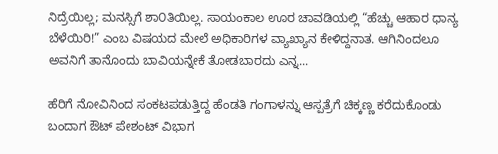ನಿದ್ರೆಯಿಲ್ಲ; ಮನಸ್ಸಿಗೆ ಶಾ೦ತಿಯಿಲ್ಲ. ಸಾಯಂಕಾಲ ಊರ ಚಾವಡಿಯಲ್ಲಿ “ಹೆಚ್ಚು ಆಹಾರ ಧಾನ್ಯ ಬೆಳೆಯಿರಿ!” ಎಂಬ ವಿಷಯದ ಮೇಲೆ ಅಧಿಕಾರಿಗಳ ವ್ಯಾಖ್ಯಾನ ಕೇಳಿದ್ದನಾತ. ಆಗಿನಿಂದಲೂ ಅವನಿಗೆ ತಾನೊಂದು ಬಾವಿಯನ್ನೇಕೆ ತೋಡಬಾರದು ಎನ್ನ...

ಹೆರಿಗೆ ನೋವಿನಿಂದ ಸಂಕಟಪಡುತ್ತಿದ್ದ ಹೆಂಡತಿ ಗಂಗಾಳನ್ನು ಆಸ್ಪತ್ರೆಗೆ ಚಿಕ್ಕಣ್ಣ ಕರೆದುಕೊಂಡು ಬಂದಾಗ ಔಟ್ ಪೇಶಂಟ್ ವಿಭಾಗ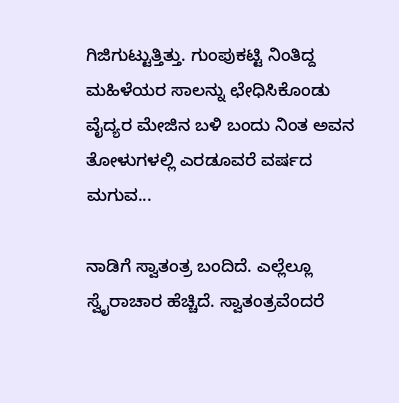ಗಿಜಿಗುಟ್ಟುತ್ತಿತ್ತು. ಗುಂಪುಕಟ್ಟಿ ನಿಂತಿದ್ದ ಮಹಿಳೆಯರ ಸಾಲನ್ನು ಛೇಧಿಸಿಕೊಂಡು ವೈದ್ಯರ ಮೇಜಿನ ಬಳಿ ಬಂದು ನಿಂತ ಅವನ ತೋಳುಗಳಲ್ಲಿ ಎರಡೂವರೆ ವರ್ಷದ ಮಗುವ...

ನಾಡಿಗೆ ಸ್ವಾತಂತ್ರ ಬಂದಿದೆ. ಎಲ್ಲೆಲ್ಲೂ ಸ್ವೈರಾಚಾರ ಹೆಚ್ಚಿದೆ. ಸ್ವಾತಂತ್ರವೆಂದರೆ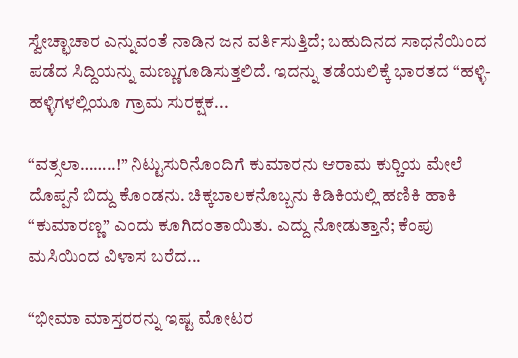ಸ್ವೇಚ್ಛಾಚಾರ ಎನ್ನುವಂತೆ ನಾಡಿನ ಜನ ವರ್ತಿಸುತ್ತಿದೆ; ಬಹುದಿನದ ಸಾಧನೆಯಿಂದ ಪಡೆದ ಸಿದ್ದಿಯನ್ನು ಮಣ್ಣುಗೂಡಿಸುತ್ತಲಿದೆ. ಇದನ್ನು ತಡೆಯಲಿಕ್ಕೆ ಭಾರತದ “ಹಳ್ಳಿ-ಹಳ್ಳಿಗಳಲ್ಲಿಯೂ ಗ್ರಾಮ ಸುರಕ್ಷಕ...

“ವತ್ಸಲಾ……..!” ನಿಟ್ಟುಸುರಿನೊಂದಿಗೆ ಕುಮಾರನು ಆರಾಮ ಕುರ್‍ಚಿಯ ಮೇಲೆ ದೊಪ್ಪನೆ ಬಿದ್ದು ಕೊಂಡನು. ಚಿಕ್ಕಬಾಲಕನೊಬ್ಬನು ಕಿಡಿಕಿಯಲ್ಲಿ ಹಣಿಕಿ ಹಾಕಿ “ಕುಮಾರಣ್ಣ” ಎಂದು ಕೂಗಿದಂತಾಯಿತು. ಎದ್ದು ನೋಡುತ್ತಾನೆ; ಕೆಂಪು ಮಸಿಯಿಂದ ವಿಳಾಸ ಬರೆದ...

“ಭೀಮಾ ಮಾಸ್ತರರನ್ನು ಇಷ್ಟ ಮೋಟರ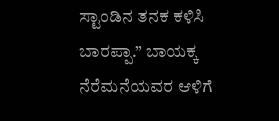ಸ್ಟಾಂಡಿನ ತನಕ ಕಳಿಸಿ ಬಾರಪ್ಪಾ.” ಬಾಯಕ್ಕ ನೆರೆಮನೆಯವರ ಆಳಿಗೆ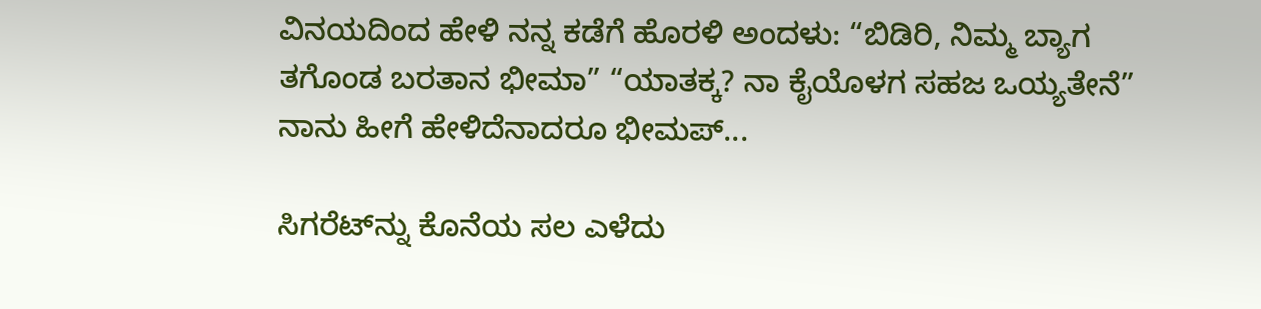ವಿನಯದಿಂದ ಹೇಳಿ ನನ್ನ ಕಡೆಗೆ ಹೊರಳಿ ಅಂದಳು: “ಬಿಡಿರಿ, ನಿಮ್ಮ ಬ್ಯಾಗ ತಗೊಂಡ ಬರತಾನ ಭೀಮಾ” “ಯಾತಕ್ಕ? ನಾ ಕೈಯೊಳಗ ಸಹಜ ಒಯ್ಯತೇನೆ” ನಾನು ಹೀಗೆ ಹೇಳಿದೆನಾದರೂ ಭೀಮಪ್...

ಸಿಗರೆಟ್‌ನ್ನು ಕೊನೆಯ ಸಲ ಎಳೆದು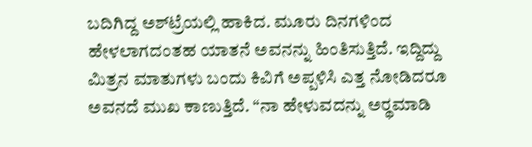ಬದಿಗಿದ್ದ ಅಶ್‌ಟ್ರೆಯಲ್ಲಿ ಹಾಕಿದ. ಮೂರು ದಿನಗಳಿಂದ ಹೇಳಲಾಗದಂತಹ ಯಾತನೆ ಅವನನ್ನು ಹಿಂತಿಸುತ್ತಿದೆ. ಇದ್ದಿದ್ದು ಮಿತ್ರನ ಮಾತುಗಳು ಬಂದು ಕಿವಿಗೆ ಅಪ್ಪಳಿಸಿ ಎತ್ತ ನೋಡಿದರೂ ಅವನದೆ ಮುಖ ಕಾಣುತ್ತಿದೆ. “ನಾ ಹೇಳುವದನ್ನು ಅರ್‍ಥಮಾಡಿ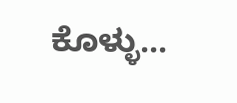ಕೊಳ್ಳು...